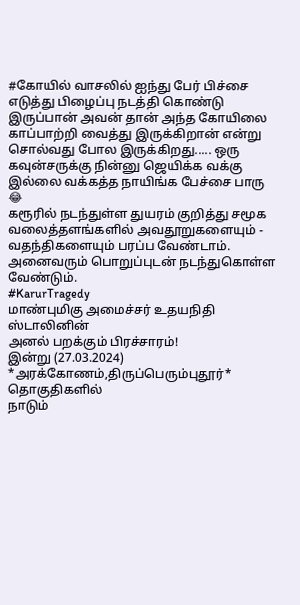#கோயில் வாசலில் ஐந்து பேர் பிச்சை எடுத்து பிழைப்பு நடத்தி கொண்டு இருப்பான் அவன் தான் அந்த கோயிலை காப்பாற்றி வைத்து இருக்கிறான் என்று சொல்வது போல இருக்கிறது..... ஒரு கவுன்சருக்கு நின்னு ஜெயிக்க வக்கு இல்லை வக்கத்த நாயிங்க பேச்சை பாரு 😂
கரூரில் நடந்துள்ள துயரம் குறித்து சமூக வலைத்தளங்களில் அவதூறுகளையும் - வதந்திகளையும் பரப்ப வேண்டாம்.
அனைவரும் பொறுப்புடன் நடந்துகொள்ள வேண்டும்.
#KarurTragedy
மாண்புமிகு அமைச்சர் உதயநிதி ஸ்டாலினின்
அனல் பறக்கும் பிரச்சாரம்!
இன்று (27.03.2024) *அரக்கோணம்,திருப்பெரும்புதூர்* தொகுதிகளில்
நாடும்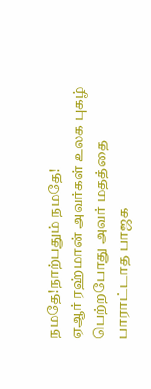நமதே!நாற்பதும் நமதே!
ஏஆர் ரஹ்மான் அவர்கள் உலக புகழ் பெற்றபோது அவர் மதத்தை பாராட்டாத பாஜக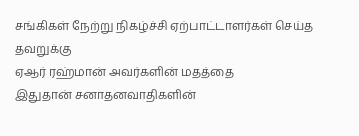சங்கிகள் நேற்று நிகழ்ச்சி ஏற்பாட்டாளர்கள் செய்த தவறுக்கு
ஏஆர் ரஹ்மான் அவர்களின் மதத்தை
இதுதான் சனாதனவாதிகளின்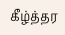கீழ்த்தர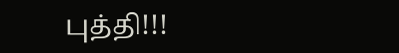புத்தி!!!